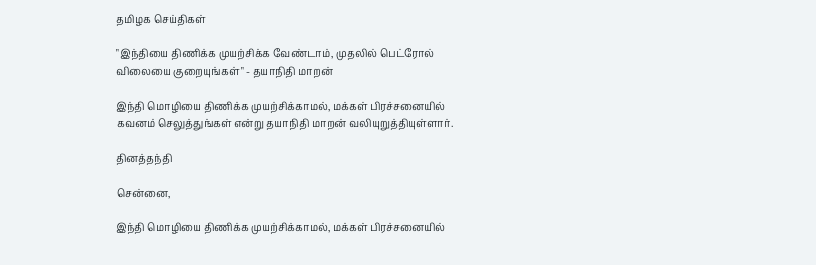தமிழக செய்திகள்

"இந்தியை திணிக்க முயற்சிக்க வேண்டாம், முதலில் பெட்ரோல் விலையை குறையுங்கள்" - தயாநிதி மாறன்

இந்தி மொழியை திணிக்க முயற்சிக்காமல், மக்கள் பிரச்சனையில் கவனம் செலுத்துங்கள் என்று தயாநிதி மாறன் வலியுறுத்தியுள்ளார்.

தினத்தந்தி

சென்னை,

இந்தி மொழியை திணிக்க முயற்சிக்காமல், மக்கள் பிரச்சனையில்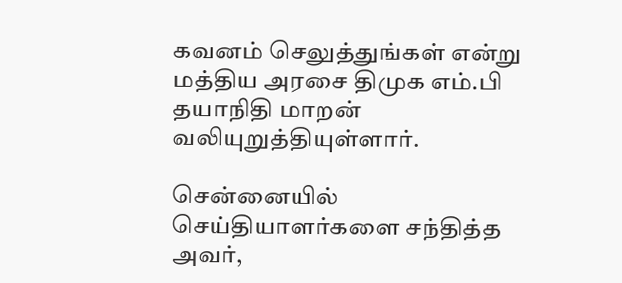கவனம் செலுத்துங்கள் என்று மத்திய அரசை திமுக எம்.பி தயாநிதி மாறன் வலியுறுத்தியுள்ளார்.

சென்னையில் செய்தியாளர்களை சந்தித்த அவர்,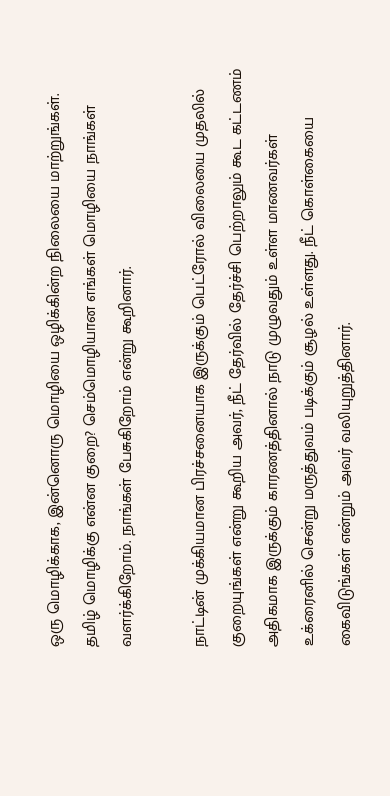ஒரு மொழிக்காக, இன்னொரு மொழியை ஒழிக்கின்ற நிலையை மாற்றுங்கள். தமிழ் மொழிக்கு என்ன குறை? செம்மொழியான எங்கள் மொழியை நாங்கள் வளர்க்கிறோம். நாங்கள் பேசுகிறோம் என்று கூறினார்.

நாட்டின் முக்கியமான பிரச்சனையாக இருக்கும் பெட்ரோல் விலையை முதலில் குறையுங்கள் என்று கூறிய அவர், நீட் தேர்வில் தேர்ச்சி பெற்றாலும் கூட கட்டணம் அதிகமாக இருக்கும் காரணத்தினால் நாடு முழுவதும் உள்ள மாணவர்கள் உக்ரைனில் சென்று மருத்துவம் படிக்கும் சூழல் உள்ளது. நீட் கொள்கையை கைவிடுங்கள் என்றும் அவர் வலியுறுத்தினார்.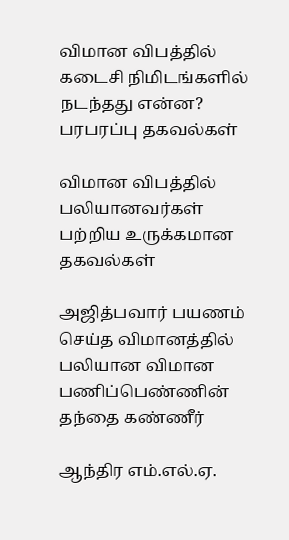விமான விபத்தில் கடைசி நிமிடங்களில் நடந்தது என்ன? பரபரப்பு தகவல்கள்

விமான விபத்தில் பலியானவர்கள் பற்றிய உருக்கமான தகவல்கள்

அஜித்பவார் பயணம் செய்த விமானத்தில் பலியான விமான பணிப்பெண்ணின் தந்தை கண்ணீர்

ஆந்திர எம்.எல்.ஏ.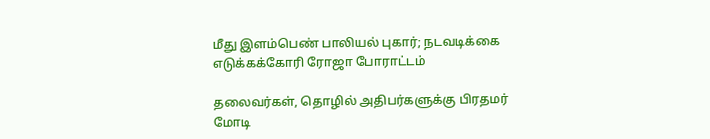மீது இளம்பெண் பாலியல் புகார்; நடவடிக்கை எடுக்கக்கோரி ரோஜா போராட்டம்

தலைவர்கள், தொழில் அதிபர்களுக்கு பிரதமர் மோடி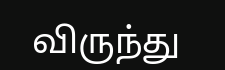விருந்து